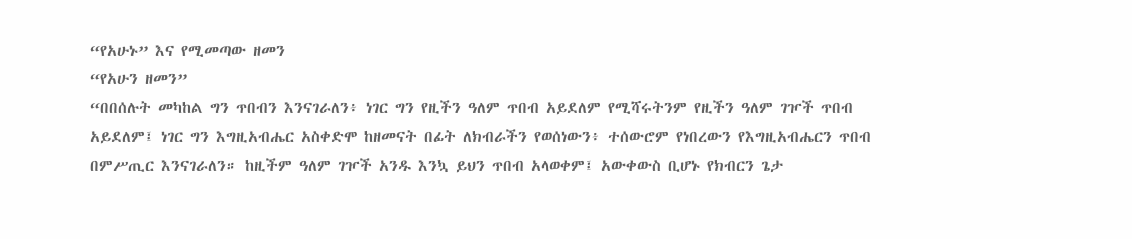“የአሁኑ” እና የሚመጣው ዘመን
“የአሁን ዘመን”
“በበሰሉት መካከል ግን ጥበብን እንናገራለን፥ ነገር ግን የዚችን ዓለም ጥበብ አይደለም የሚሻሩትንም የዚችን ዓለም ገዦች ጥበብ አይደለም፤ ነገር ግን እግዚአብሔር አስቀድሞ ከዘመናት በፊት ለክብራችን የወሰነውን፥ ተሰውሮም የነበረውን የእግዚአብሔርን ጥበብ በምሥጢር እንናገራለን። ከዚችም ዓለም ገዦች አንዱ እንኳ ይህን ጥበብ አላወቀም፤ አውቀውስ ቢሆኑ የክብርን ጌታ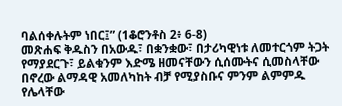ባልሰቀሉትም ነበር፤” (1ቆሮንቶስ 2፥ 6-8)
መጽሐፍ ቅዱስን በአውዱ፣ በቋንቋው፣ በታሪካዊነቱ ለመተርጎም ትጋት የማያደርጉ፣ ይልቁንም እድሜ ዘመናቸውን ሲሰሙትና ሲመስላቸው በኖረው ልማዳዊ አመለካከት ብቻ የሚያስቡና ምንም ልምምዱ የሌላቸው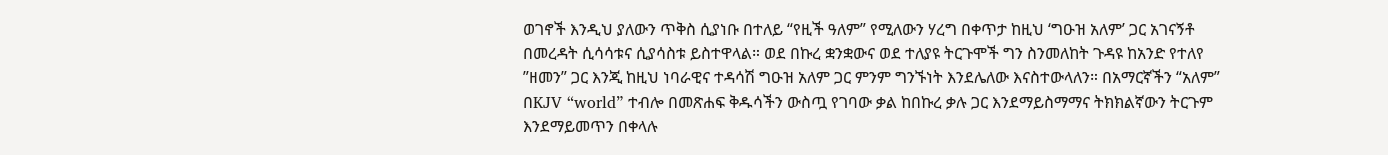ወገኖች እንዲህ ያለውን ጥቅስ ሲያነቡ በተለይ “የዚች ዓለም” የሚለውን ሃረግ በቀጥታ ከዚህ ‘ግዑዝ አለም’ ጋር አገናኝቶ በመረዳት ሲሳሳቱና ሲያሳስቱ ይስተዋላል። ወደ በኩረ ቋንቋውና ወደ ተለያዩ ትርጉሞች ግን ስንመለከት ጉዳዩ ከአንድ የተለየ ”ዘመን” ጋር እንጂ ከዚህ ነባራዊና ተዳሳሽ ግዑዝ አለም ጋር ምንም ግንኙነት እንደሌለው እናስተውላለን። በአማርኛችን “አለም” በKJV “world” ተብሎ በመጽሐፍ ቅዱሳችን ውስጧ የገባው ቃል ከበኩረ ቃሉ ጋር እንደማይስማማና ትክክልኛውን ትርጉም እንደማይመጥን በቀላሉ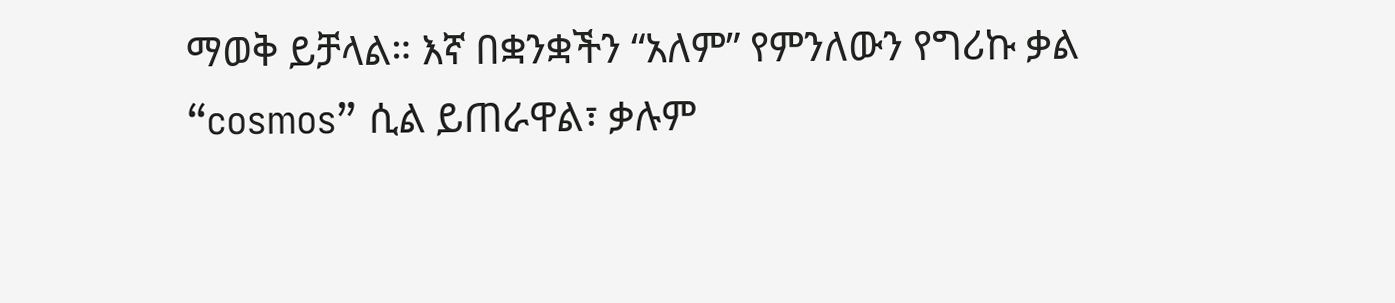ማወቅ ይቻላል። እኛ በቋንቋችን “አለም” የምንለውን የግሪኩ ቃል “cosmos” ሲል ይጠራዋል፣ ቃሉም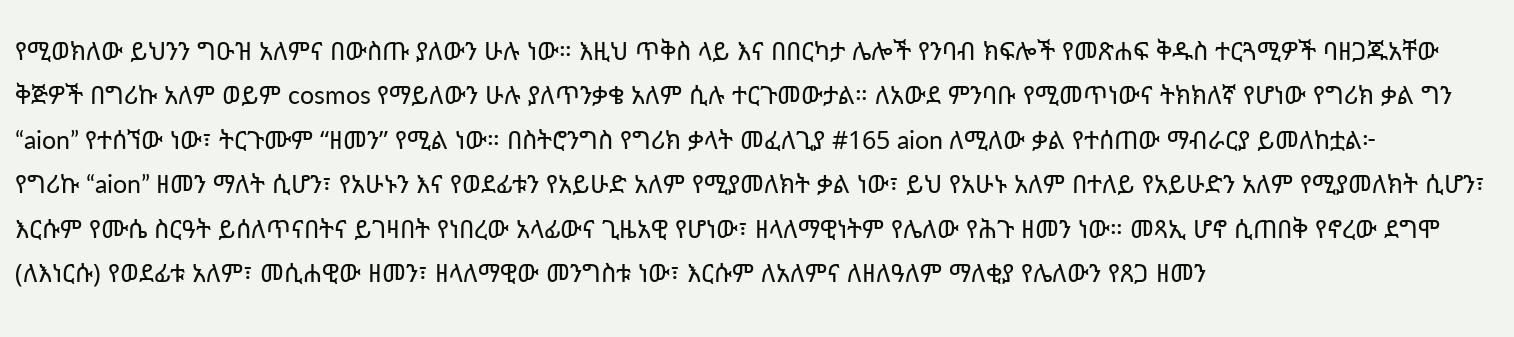የሚወክለው ይህንን ግዑዝ አለምና በውስጡ ያለውን ሁሉ ነው። እዚህ ጥቅስ ላይ እና በበርካታ ሌሎች የንባብ ክፍሎች የመጽሐፍ ቅዱስ ተርጓሚዎች ባዘጋጁአቸው ቅጅዎች በግሪኩ አለም ወይም cosmos የማይለውን ሁሉ ያለጥንቃቄ አለም ሲሉ ተርጉመውታል። ለአውደ ምንባቡ የሚመጥነውና ትክክለኛ የሆነው የግሪክ ቃል ግን “aion” የተሰኘው ነው፣ ትርጉሙም “ዘመን” የሚል ነው። በስትሮንግስ የግሪክ ቃላት መፈለጊያ #165 aion ለሚለው ቃል የተሰጠው ማብራርያ ይመለከቷል፦
የግሪኩ “aion” ዘመን ማለት ሲሆን፣ የአሁኑን እና የወደፊቱን የአይሁድ አለም የሚያመለክት ቃል ነው፣ ይህ የአሁኑ አለም በተለይ የአይሁድን አለም የሚያመለክት ሲሆን፣ እርሱም የሙሴ ስርዓት ይሰለጥናበትና ይገዛበት የነበረው አላፊውና ጊዜአዊ የሆነው፣ ዘላለማዊነትም የሌለው የሕጉ ዘመን ነው። መጻኢ ሆኖ ሲጠበቅ የኖረው ደግሞ (ለእነርሱ) የወደፊቱ አለም፣ መሲሐዊው ዘመን፣ ዘላለማዊው መንግስቱ ነው፣ እርሱም ለአለምና ለዘለዓለም ማለቂያ የሌለውን የጸጋ ዘመን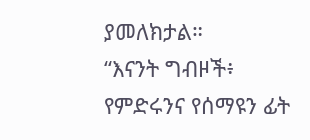ያመለክታል።
“እናንት ግብዞች፥ የምድሩንና የሰማዩን ፊት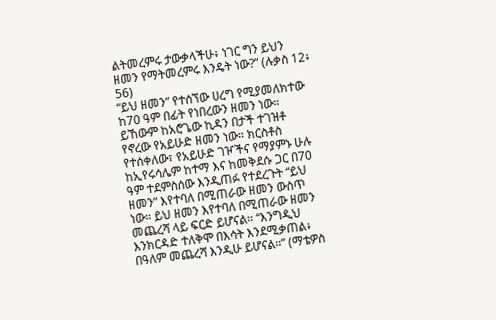ልትመረምሩ ታውቃላችሁ፥ ነገር ግን ይህን ዘመን የማትመረምሩ እንዴት ነው?” (ሉቃስ 12፥ 56)
“ይህ ዘመን” የተሰኘው ሀረግ የሚያመለክተው ከ70 ዓም በፊት የነበረውን ዘመን ነው። ይኸውም ከአሮጌው ኪዳን በታች ተገዝቶ የኖረው የአይሁድ ዘመን ነው። ክርስቶስ የተሰቀለው፣ የአይሁድ ገዦችና የማያምኑ ሁሉ ከኢየሩሳሌም ከተማ እና ከመቅደሱ ጋር በ70 ዓም ተደምስሰው እንዲጠፉ የተደረጉት “ይህ ዘመን” እየተባለ በሚጠራው ዘመን ውስጥ ነው። ይህ ዘመን እየተባለ በሚጠራው ዘመን መጨረሻ ላይ ፍርድ ይሆናል። “እንግዲህ እንክርዳድ ተለቅሞ በእሳት እንደሚቃጠል፥ በዓለም መጨረሻ እንዲሁ ይሆናል።” (ማቴዎስ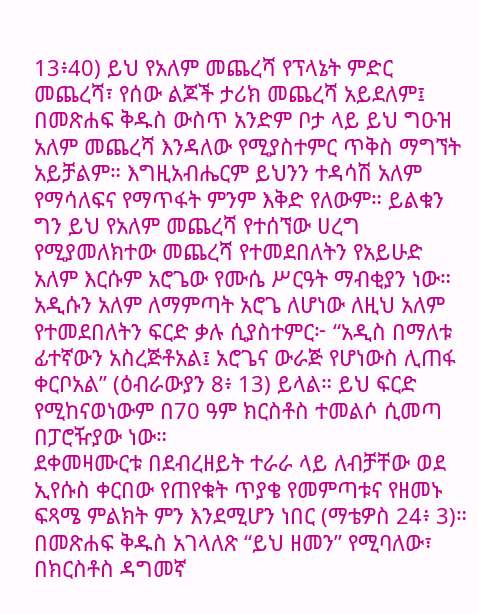13፥40) ይህ የአለም መጨረሻ የፕላኔት ምድር መጨረሻ፣ የሰው ልጆች ታሪክ መጨረሻ አይደለም፤ በመጽሐፍ ቅዱስ ውስጥ አንድም ቦታ ላይ ይህ ግዑዝ አለም መጨረሻ እንዳለው የሚያስተምር ጥቅስ ማግኘት አይቻልም። እግዚአብሔርም ይህንን ተዳሳሽ አለም የማሳለፍና የማጥፋት ምንም እቅድ የለውም። ይልቁን ግን ይህ የአለም መጨረሻ የተሰኘው ሀረግ የሚያመለክተው መጨረሻ የተመደበለትን የአይሁድ አለም እርሱም አሮጌው የሙሴ ሥርዓት ማብቂያን ነው። አዲሱን አለም ለማምጣት አሮጌ ለሆነው ለዚህ አለም የተመደበለትን ፍርድ ቃሉ ሲያስተምር፦ “አዲስ በማለቱ ፊተኛውን አስረጅቶአል፤ አሮጌና ውራጅ የሆነውስ ሊጠፋ ቀርቦአል” (ዕብራውያን 8፥ 13) ይላል። ይህ ፍርድ የሚከናወነውም በ70 ዓም ክርስቶስ ተመልሶ ሲመጣ በፓሮዥያው ነው።
ደቀመዛሙርቱ በደብረዘይት ተራራ ላይ ለብቻቸው ወደ ኢየሱስ ቀርበው የጠየቁት ጥያቄ የመምጣቱና የዘመኑ ፍጻሜ ምልክት ምን እንደሚሆን ነበር (ማቴዎስ 24፥ 3)። በመጽሐፍ ቅዱስ አገላለጽ “ይህ ዘመን” የሚባለው፣ በክርስቶስ ዳግመኛ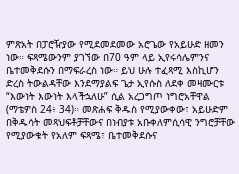ምጽአት በፓሮዥያው የሚደመደመው አሮጌው የአይሁድ ዘመን ነው። ፍጻሜውንም ያገኘው በ70 ዓም ላይ ኢየሩሳሌምንና ቤተመቅደሱን በማፍራረስ ነው። ይህ ሁሉ ተፈጻሚ እስኪሆን ድረስ ትውልዳቸው እንደማያልፍ ጌታ ኢየሱስ ለደቀ መዛሙርቱ “እውነት እውነት እላችኋለሁ” ሲል አረጋግጦ ነግሮአቸዋል (ማቴዎስ 24፥ 34)። መጽሐፍ ቅዱስ የሚያውቀው፣ አይሁድም በቅዱሳት መጻህፍቶቻቸውና በነብያቱ አቡቀለምሲሳዊ ንግሮቻቸው የሚያውቁት የአለም ፍጻሜ፣ ቤተመቅደሱና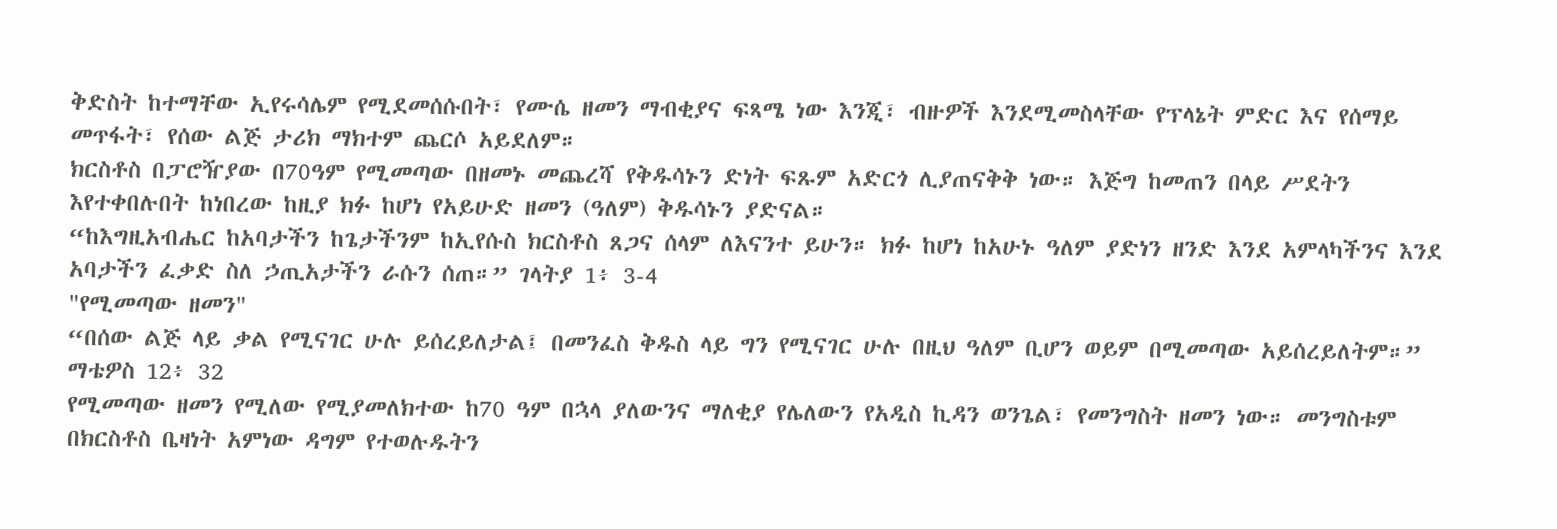ቅድስት ከተማቸው ኢየሩሳሌም የሚደመሰሱበት፣ የሙሴ ዘመን ማብቂያና ፍጻሜ ነው እንጂ፣ ብዙዎች እንደሚመስላቸው የፕላኔት ምድር እና የሰማይ መጥፋት፣ የሰው ልጅ ታሪክ ማክተም ጨርሶ አይደለም።
ክርስቶስ በፓሮዥያው በ70ዓም የሚመጣው በዘመኑ መጨረሻ የቅዱሳኑን ድነት ፍጹም አድርጎ ሊያጠናቅቅ ነው። እጅግ ከመጠን በላይ ሥደትን እየተቀበሉበት ከነበረው ከዚያ ክፉ ከሆነ የአይሁድ ዘመን (ዓለም) ቅዱሳኑን ያድናል።
“ከእግዚአብሔር ከአባታችን ከጌታችንም ከኢየሱስ ክርስቶስ ጸጋና ሰላም ለእናንተ ይሁን። ክፉ ከሆነ ከአሁኑ ዓለም ያድነን ዘንድ እንደ አምላካችንና እንደ አባታችን ፈቃድ ስለ ኃጢአታችን ራሱን ሰጠ።” ገላትያ 1፥ 3-4
"የሚመጣው ዘመን"
“በሰው ልጅ ላይ ቃል የሚናገር ሁሉ ይሰረይለታል፤ በመንፈስ ቅዱስ ላይ ግን የሚናገር ሁሉ በዚህ ዓለም ቢሆን ወይም በሚመጣው አይሰረይለትም።” ማቴዎስ 12፥ 32
የሚመጣው ዘመን የሚለው የሚያመለክተው ከ70 ዓም በኋላ ያለውንና ማለቂያ የሌለውን የአዲስ ኪዳን ወንጌል፣ የመንግስት ዘመን ነው። መንግስቱም በክርስቶስ ቤዛነት አምነው ዳግም የተወሉዱትን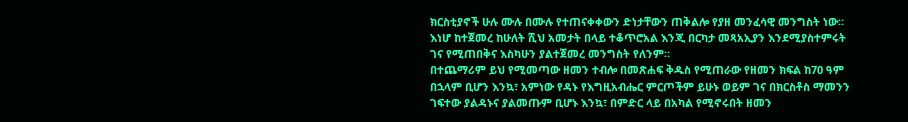ክርስቲያኖች ሁሉ ሙሉ በሙሉ የተጠናቀቀውን ድነታቸውን ጠቅልሎ የያዘ መንፈሳዊ መንግስት ነው። እነሆ ከተጀመረ ከሁለት ሺህ አመታት በላይ ተቆጥሮአል እንጂ በርካታ መጻአኢያን እንደሚያስተምሩት ገና የሚጠበቅና እስካሁን ያልተጀመረ መንግስት የለንም።
በተጨማሪም ይህ የሚመጣው ዘመን ተብሎ በመጽሐፍ ቅዱስ የሚጠራው የዘመን ክፍል ከ70 ዓም በኋላም ቢሆን እንኳ፣ አምነው የዳኑ የእግዚአብሔር ምርጦችም ይሁኑ ወይም ገና በክርስቶስ ማመንን ገፍተው ያልዳኑና ያልመጡም ቢሆኑ እንኳ፣ በምድር ላይ በአካል የሚኖሩበት ዘመን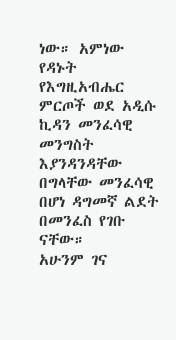ነው። አምነው የዳኑት የእግዚአብሔር ምርጦች ወደ አዲሱ ኪዳን መንፈሳዊ መንግስት እያንዳንዳቸው በግላቸው መንፈሳዊ በሆነ ዳግመኛ ልደት በመንፈስ የገቡ ናቸው።
አሁንም ገና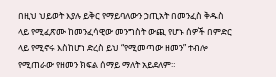በዚህ ህይወት እያሉ ይቅር የማይባለውን ኃጢአት በመንፈስ ቅዱስ ላይ የሚፈጽሙ ከመንፈሳዊው መንግስት ውጪ የሆኑ ሰዎች በምድር ላይ የሚኖሩ እስከሆነ ድረስ ይህ “የሚመጣው ዘመን” ተብሎ የሚጠራው የዘመን ክፍል ሰማይ ማለት አይደለም።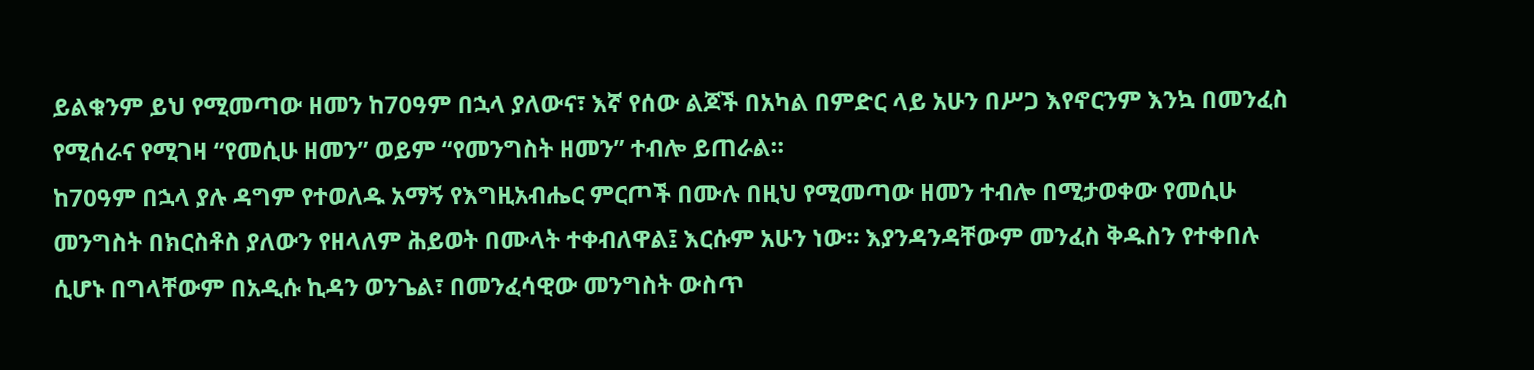ይልቁንም ይህ የሚመጣው ዘመን ከ70ዓም በኋላ ያለውና፣ እኛ የሰው ልጆች በአካል በምድር ላይ አሁን በሥጋ እየኖርንም እንኳ በመንፈስ የሚሰራና የሚገዛ “የመሲሁ ዘመን” ወይም “የመንግስት ዘመን” ተብሎ ይጠራል።
ከ70ዓም በኋላ ያሉ ዳግም የተወለዱ አማኝ የእግዚአብሔር ምርጦች በሙሉ በዚህ የሚመጣው ዘመን ተብሎ በሚታወቀው የመሲሁ መንግስት በክርስቶስ ያለውን የዘላለም ሕይወት በሙላት ተቀብለዋል፤ እርሱም አሁን ነው። እያንዳንዳቸውም መንፈስ ቅዱስን የተቀበሉ ሲሆኑ በግላቸውም በአዲሱ ኪዳን ወንጌል፣ በመንፈሳዊው መንግስት ውስጥ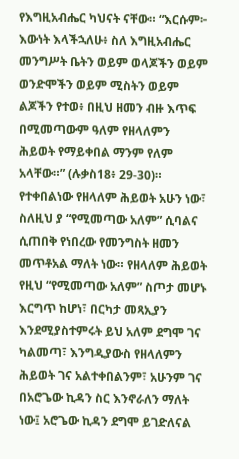የእግዚአብሔር ካህናት ናቸው። “እርሱም፦ እውነት እላችኋለሁ፥ ስለ እግዚአብሔር መንግሥት ቤትን ወይም ወላጆችን ወይም ወንድሞችን ወይም ሚስትን ወይም ልጆችን የተወ፥ በዚህ ዘመን ብዙ እጥፍ በሚመጣውም ዓለም የዘላለምን ሕይወት የማይቀበል ማንም የለም አላቸው።” (ሉቃስ18፥ 29-30)። የተቀበልነው የዘላለም ሕይወት አሁን ነው፣ ስለዚህ ያ “የሚመጣው አለም” ሲባልና ሲጠበቅ የነበረው የመንግስት ዘመን መጥቶአል ማለት ነው። የዘላለም ሕይወት የዚህ “የሚመጣው አለም” ስጦታ መሆኑ እርግጥ ከሆነ፣ በርካታ መጻኢያን እንደሚያስተምሩት ይህ አለም ደግሞ ገና ካልመጣ፣ እንግዲያውስ የዘላለምን ሕይወት ገና አልተቀበልንም፣ አሁንም ገና በአሮጌው ኪዳን ስር እንኖራለን ማለት ነው፤ አሮጌው ኪዳን ደግሞ ይገድለናል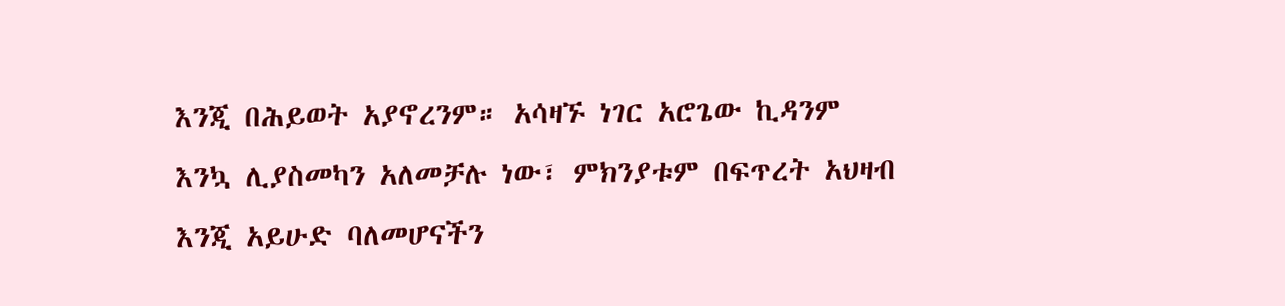እንጂ በሕይወት አያኖረንም። አሳዛኙ ነገር አሮጌው ኪዳንም እንኳ ሊያስመካን አለመቻሉ ነው፣ ምክንያቱም በፍጥረት አህዛብ እንጂ አይሁድ ባለመሆናችን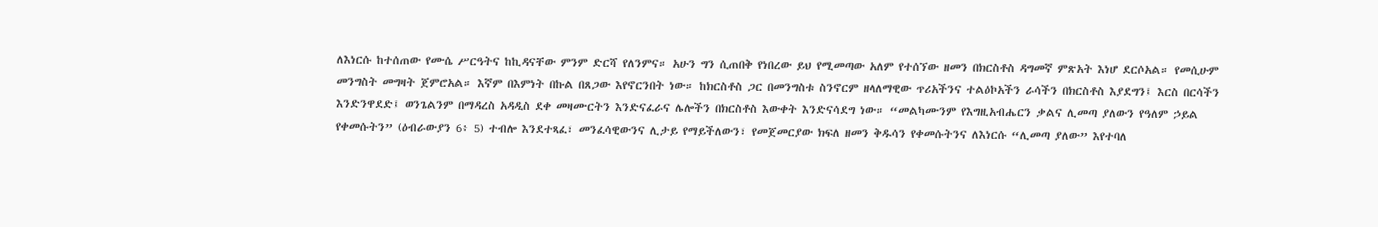ለእነርሱ ከተሰጠው የሙሴ ሥርዓትና ከኪዳናቸው ምንም ድርሻ የለንምና። አሁን ግን ሲጠበቅ የነበረው ይህ የሚመጣው አለም የተሰኘው ዘመን በክርስቶስ ዳግመኛ ምጽአት እነሆ ደርሶአል። የመሲሁም መንግስት መግዛት ጀምሮአል። እኛም በእምነት በኩል በጸጋው እየኖርንበት ነው። ከክርስቶስ ጋር በመንግስቱ ስንኖርም ዘላለማዊው ጥሪአችንና ተልዕኮአችን ራሳችን በክርስቶስ እያደግን፤ እርስ በርሳችን እንድንዋደድ፤ ወንጌልንም በማዳረስ አዳዲስ ደቀ መዛሙርትን እንድናፈራና ሌሎችን በክርስቶስ እውቀት እንድናሳደግ ነው። “መልካሙንም የእግዚአብሔርን ቃልና ሊመጣ ያለውን የዓለም ኃይል የቀመሱትን” (ዕብራውያን 6፥ 5) ተብሎ እንደተጻፈ፣ መንፈሳዊውንና ሊታይ የማይችለውን፣ የመጀመርያው ክፍለ ዘመን ቅዱሳን የቀመሱትንና ለእነርሱ “ሊመጣ ያለው” እየተባለ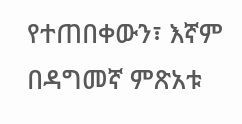የተጠበቀውን፣ እኛም በዳግመኛ ምጽአቱ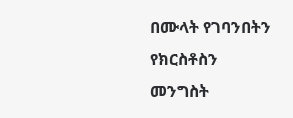በሙላት የገባንበትን የክርስቶስን መንግስት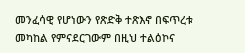መንፈሳዊ የሆነውን የጽድቅ ተጽእኖ በፍጥረቱ መካከል የምናደርገውም በዚህ ተልዕኮና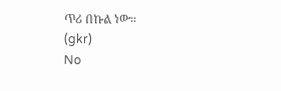ጥሪ በኩል ነው።
(gkr)
No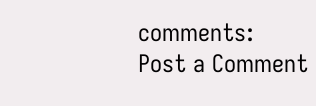comments:
Post a Comment